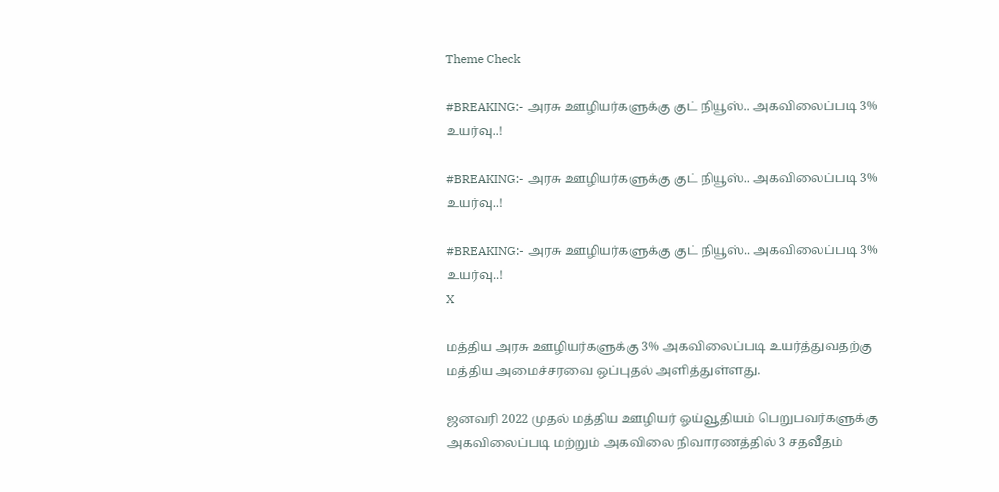Theme Check

#BREAKING:- அரசு ஊழியர்களுக்கு குட் நியூஸ்.. அகவிலைப்படி 3% உயர்வு..!

#BREAKING:- அரசு ஊழியர்களுக்கு குட் நியூஸ்.. அகவிலைப்படி 3% உயர்வு..!

#BREAKING:- அரசு ஊழியர்களுக்கு குட் நியூஸ்.. அகவிலைப்படி 3% உயர்வு..!
X

மத்திய அரசு ஊழியர்களுக்கு 3% அகவிலைப்படி உயர்த்துவதற்கு மத்திய அமைச்சரவை ஒப்புதல் அளித்துள்ளது.

ஜனவரி 2022 முதல் மத்திய ஊழியர் ஓய்வூதியம் பெறுபவர்களுக்கு அகவிலைப்படி மற்றும் அகவிலை நிவாரணத்தில் 3 சதவீதம்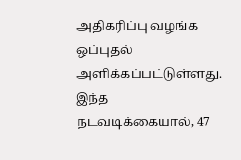அதிகரிப்பு வழங்க ஒப்புதல் அளிக்கப்பட்டுள்ளது. இந்த நடவடிக்கையால், 47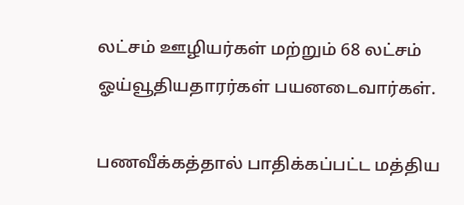லட்சம் ஊழியர்கள் மற்றும் 68 லட்சம் ஓய்வூதியதாரர்கள் பயனடைவார்கள்.

பணவீக்கத்தால் பாதிக்கப்பட்ட மத்திய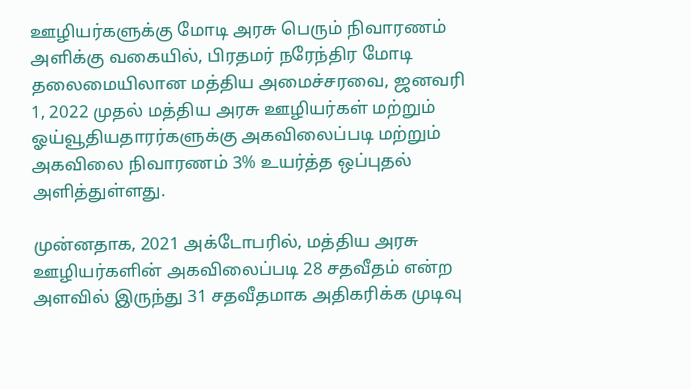ஊழியர்களுக்கு மோடி அரசு பெரும் நிவாரணம் அளிக்கு வகையில், பிரதமர் நரேந்திர மோடி தலைமையிலான மத்திய அமைச்சரவை, ஜனவரி 1, 2022 முதல் மத்திய அரசு ஊழியர்கள் மற்றும் ஓய்வூதியதாரர்களுக்கு அகவிலைப்படி மற்றும் அகவிலை நிவாரணம் 3% உயர்த்த ஒப்புதல் அளித்துள்ளது.

முன்னதாக, 2021 அக்டோபரில், மத்திய அரசு ஊழியர்களின் அகவிலைப்படி 28 சதவீதம் என்ற அளவில் இருந்து 31 சதவீதமாக அதிகரிக்க முடிவு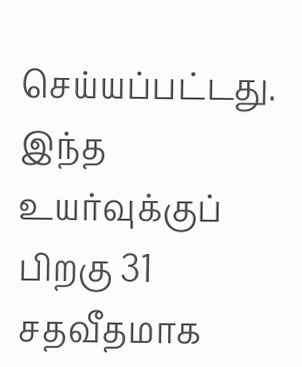செய்யப்பட்டது. இந்த உயர்வுக்குப் பிறகு 31 சதவீதமாக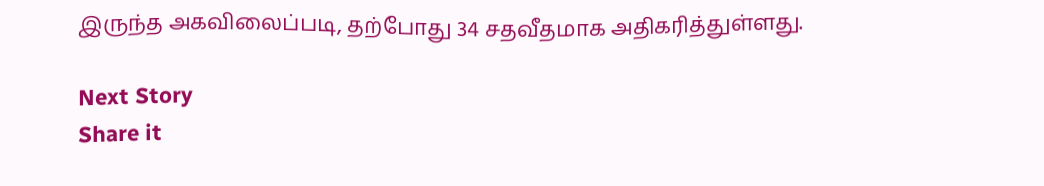இருந்த அகவிலைப்படி, தற்போது 34 சதவீதமாக அதிகரித்துள்ளது.

Next Story
Share it